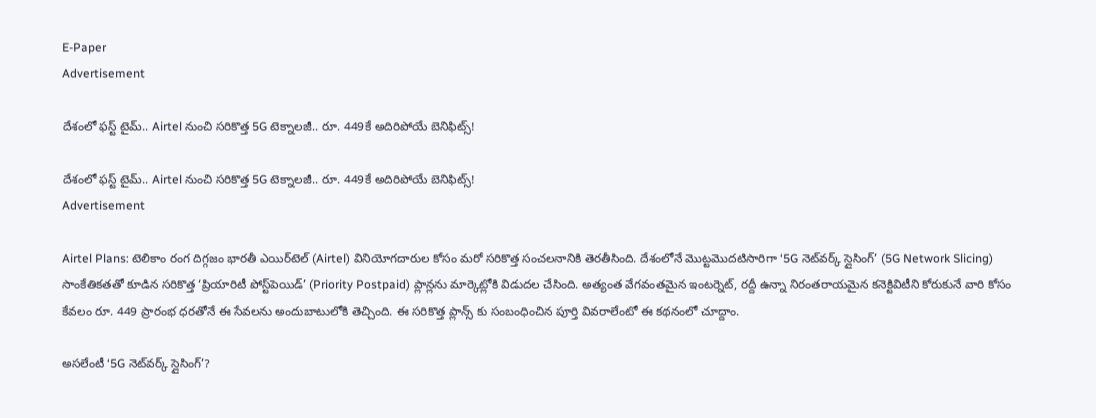E-Paper
Advertisement

దేశంలో ఫస్ట్ టైమ్.. Airtel నుంచి సరికొత్త 5G టెక్నాలజీ.. రూ. 449కే అదిరిపోయే బెనిఫిట్స్!

దేశంలో ఫస్ట్ టైమ్.. Airtel నుంచి సరికొత్త 5G టెక్నాలజీ.. రూ. 449కే అదిరిపోయే బెనిఫిట్స్!
Advertisement

Airtel Plans: టెలికాం రంగ దిగ్గజం భారతీ ఎయిర్‌టెల్ (Airtel) వినియోగదారుల కోసం మరో సరికొత్త సంచలనానికి తెరతీసింది. దేశంలోనే మొట్టమొదటిసారిగా ‘5G నెట్‌వర్క్ స్లైసింగ్’ (5G Network Slicing) సాంకేతికతతో కూడిన సరికొత్త ‘ప్రియారిటీ పోస్ట్‌పెయిడ్’ (Priority Postpaid) ప్లాన్లను మార్కెట్లోకి విడుదల చేసింది. అత్యంత వేగవంతమైన ఇంటర్నెట్, రద్దీ ఉన్నా నిరంతరాయమైన కనెక్టివిటీని కోరుకునే వారి కోసం కేవలం రూ. 449 ప్రారంభ ధరతోనే ఈ సేవలను అందుబాటులోకి తెచ్చింది. ఈ సరికొత్త ప్లాన్స్ కు సంబంధించిన పూర్తి వివరాలేంటో ఈ కథనంలో చూద్దాం.

అసలేంటీ ‘5G నెట్‌వర్క్ స్లైసింగ్’?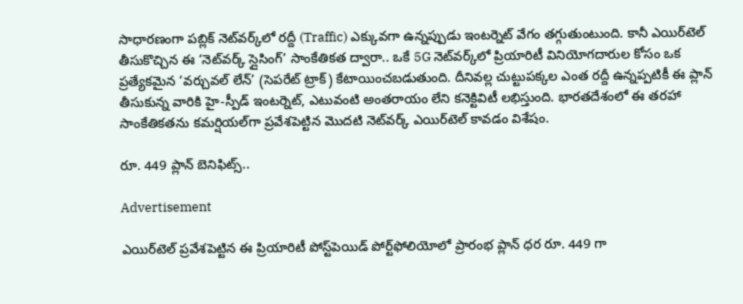సాధారణంగా పబ్లిక్ నెట్‌వర్క్‌లో రద్దీ (Traffic) ఎక్కువగా ఉన్నప్పుడు ఇంటర్నెట్ వేగం తగ్గుతుంటుంది. కానీ ఎయిర్‌టెల్ తీసుకొచ్చిన ఈ ‘నెట్‌వర్క్ స్లైసింగ్’ సాంకేతికత ద్వారా.. ఒకే 5G నెట్‌వర్క్‌లో ప్రియారిటీ వినియోగదారుల కోసం ఒక ప్రత్యేకమైన ‘వర్చువల్ లేన్’ (సెపరేట్ ట్రాక్) కేటాయించబడుతుంది. దీనివల్ల చుట్టుపక్కల ఎంత రద్దీ ఉన్నప్పటికీ ఈ ప్లాన్ తీసుకున్న వారికి హై-స్పీడ్ ఇంటర్నెట్, ఎటువంటి అంతరాయం లేని కనెక్టివిటీ లభిస్తుంది. భారతదేశంలో ఈ తరహా సాంకేతికతను కమర్షియల్‌గా ప్రవేశపెట్టిన మొదటి నెట్‌వర్క్ ఎయిర్‌టెల్ కావడం విశేషం.

రూ. 449 ప్లాన్ బెనిఫిట్స్..

Advertisement

ఎయిర్‌టెల్ ప్రవేశపెట్టిన ఈ ప్రియారిటీ పోస్ట్‌పెయిడ్ పోర్ట్‌ఫోలియోలో ప్రారంభ ప్లాన్ ధర రూ. 449 గా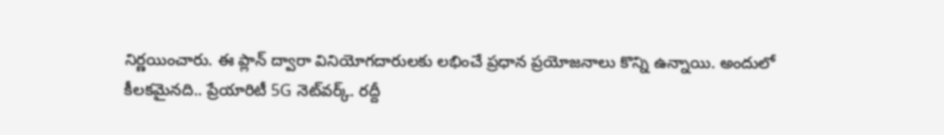నిర్ణయించారు. ఈ ప్లాన్ ద్వారా వినియోగదారులకు లభించే ప్రధాన ప్రయోజనాలు కొన్ని ఉన్నాయి. అందులో కీలకమైనది.. ప్రేయారిటీ 5G నెట్‌వర్క్. రద్దీ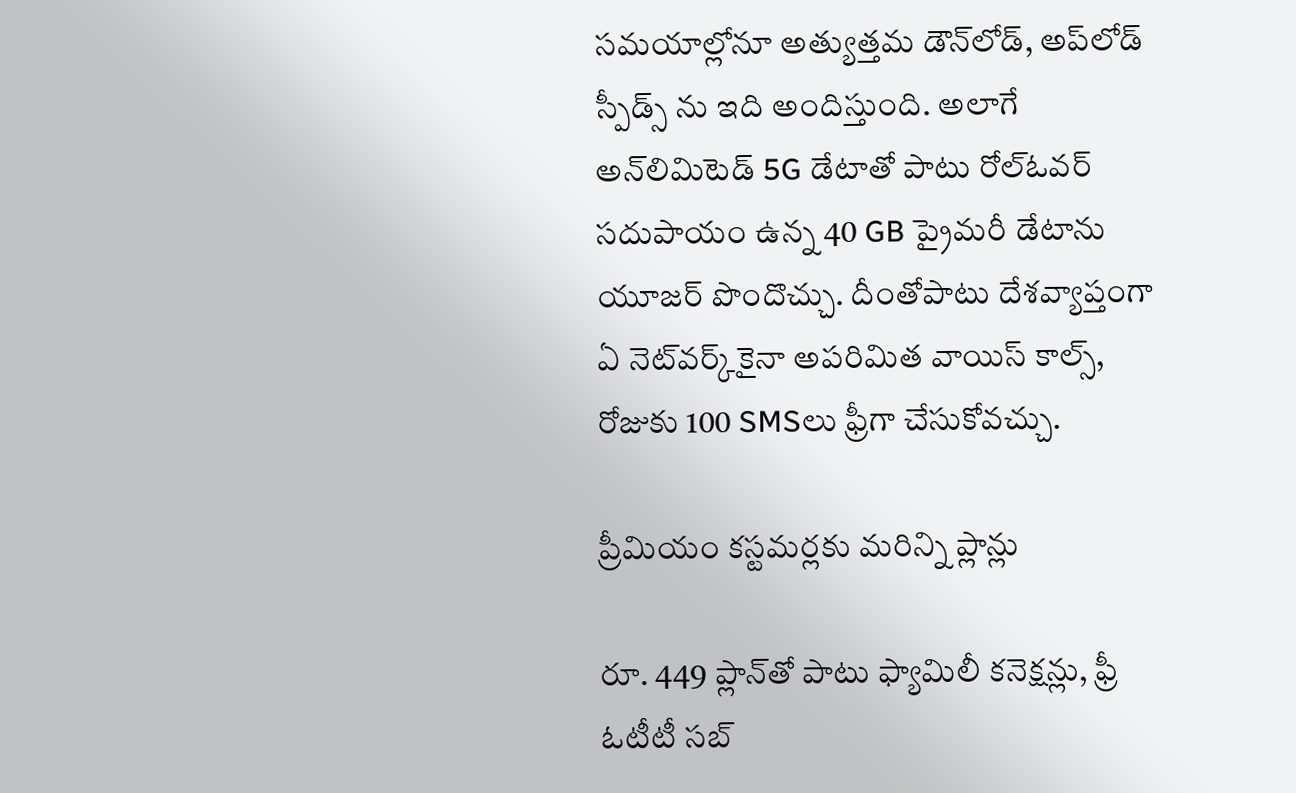సమయాల్లోనూ అత్యుత్తమ డౌన్‌లోడ్, అప్‌లోడ్ స్పీడ్స్ ను ఇది అందిస్తుంది. అలాగే అన్‌లిమిటెడ్ 5G డేటాతో పాటు రోల్‌ఓవర్ సదుపాయం ఉన్న 40 GB ప్రైమరీ డేటాను యూజర్ పొందొచ్చు. దీంతోపాటు దేశవ్యాప్తంగా ఏ నెట్‌వర్క్‌కైనా అపరిమిత వాయిస్ కాల్స్, రోజుకు 100 SMSలు ఫ్రీగా చేసుకోవచ్చు.

ప్రీమియం కస్టమర్లకు మరిన్ని ప్లాన్లు

రూ. 449 ప్లాన్‌తో పాటు ఫ్యామిలీ కనెక్షన్లు, ఫ్రీ ఓటీటీ సబ్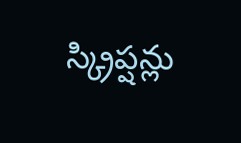స్క్రిప్షన్లు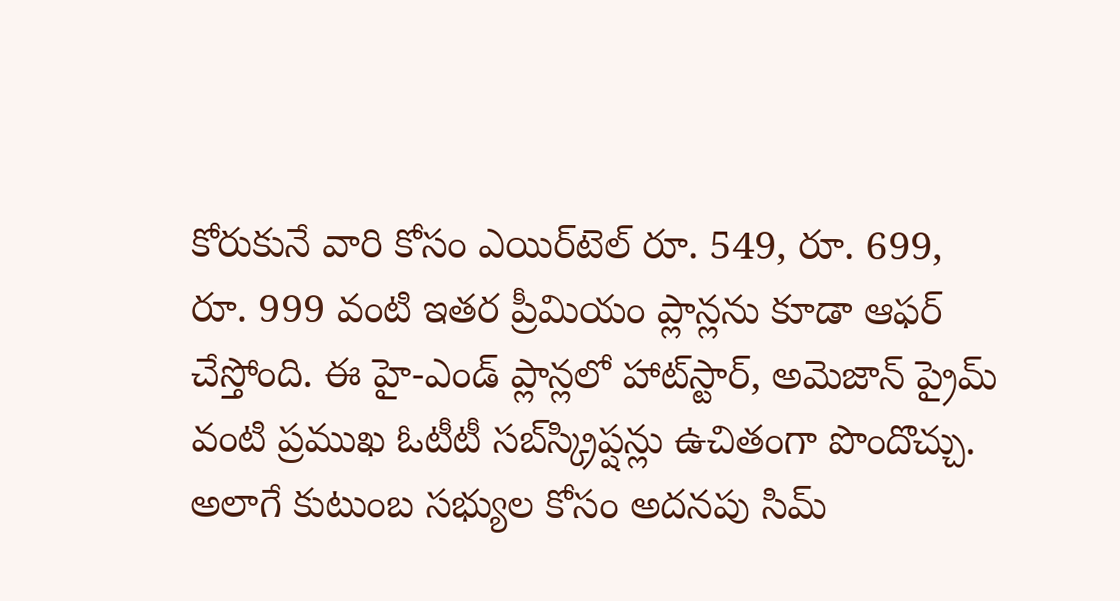కోరుకునే వారి కోసం ఎయిర్‌టెల్ రూ. 549, రూ. 699, రూ. 999 వంటి ఇతర ప్రీమియం ప్లాన్లను కూడా ఆఫర్ చేస్తోంది. ఈ హై-ఎండ్ ప్లాన్లలో హాట్‌స్టార్, అమెజాన్ ప్రైమ్ వంటి ప్రముఖ ఓటీటీ సబ్‌స్క్రిప్షన్లు ఉచితంగా పొందొచ్చు. అలాగే కుటుంబ సభ్యుల కోసం అదనపు సిమ్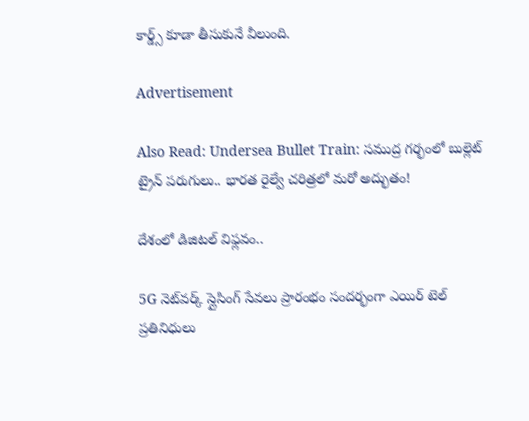కార్డ్స్ కూడా తీసుకునే వీలుంది.

Advertisement

Also Read: Undersea Bullet Train: సముద్ర గర్భంలో బుల్లెట్ ట్రైన్ పరుగులు.. భారత రైల్వే చరిత్రలో మరో అద్భుతం!

దేశంలో డిజిటల్ విఫ్లవం..

5G నెట్‌వర్క్ స్లైసింగ్ సేవలు ప్రారంభం సందర్భంగా ఎయిర్ టెల్ ప్రతినిధులు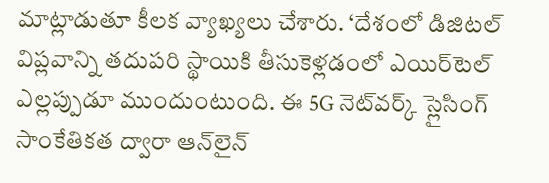మాట్లాడుతూ కీలక వ్యాఖ్యలు చేశారు. ‘దేశంలో డిజిటల్ విప్లవాన్ని తదుపరి స్థాయికి తీసుకెళ్లడంలో ఎయిర్‌టెల్ ఎల్లప్పుడూ ముందుంటుంది. ఈ 5G నెట్‌వర్క్ స్లైసింగ్ సాంకేతికత ద్వారా ఆన్‌లైన్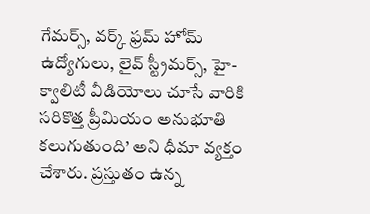గేమర్స్, వర్క్ ఫ్రమ్ హోమ్ ఉద్యోగులు, లైవ్ స్ట్రీమర్స్, హై-క్వాలిటీ వీడియోలు చూసే వారికి సరికొత్త ప్రీమియం అనుభూతి కలుగుతుంది’ అని ధీమా వ్యక్తం చేశారు. ప్రస్తుతం ఉన్న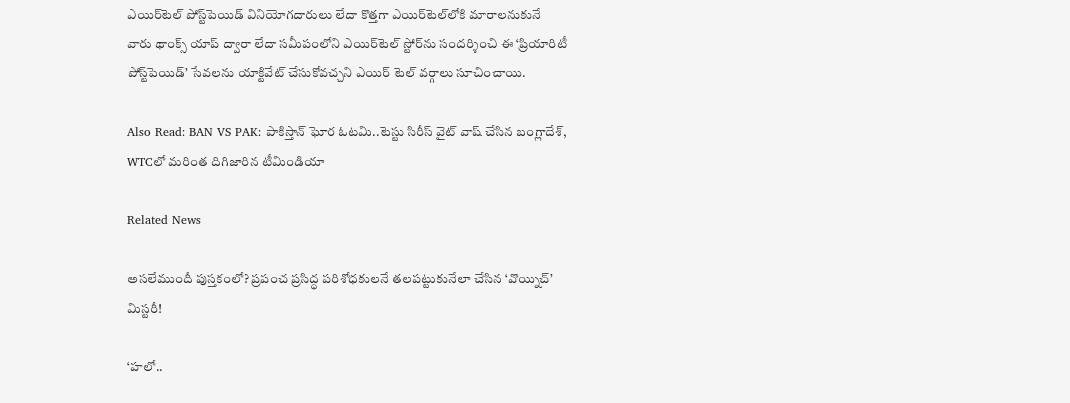ఎయిర్‌టెల్ పోస్ట్‌పెయిడ్ వినియోగదారులు లేదా కొత్తగా ఎయిర్‌టెల్‌లోకి మారాలనుకునే వారు థాంక్స్ యాప్ ద్వారా లేదా సమీపంలోని ఎయిర్‌టెల్ స్టోర్‌ను సందర్శించి ఈ ‘ప్రియారిటీ పోస్ట్‌పెయిడ్’ సేవలను యాక్టివేట్ చేసుకోవచ్చని ఎయిర్ టెల్ వర్గాలు సూచించాయి.

Also Read: BAN VS PAK: పాకిస్తాన్ ఘోర ఓట‌మి..టెస్టు సిరీస్‌ వైట్ వాష్ చేసిన బంగ్లాదేశ్‌, WTCలో మ‌రింత దిగిజారిన టీమిండియా

Related News

అసలేముందీ పుస్తకంలో? ప్రపంచ ప్రసిద్ధ పరిశోధకులనే తలపట్టుకునేలా చేసిన ‘వొయ్నిచ్’ మిస్టరీ!

‘హలో..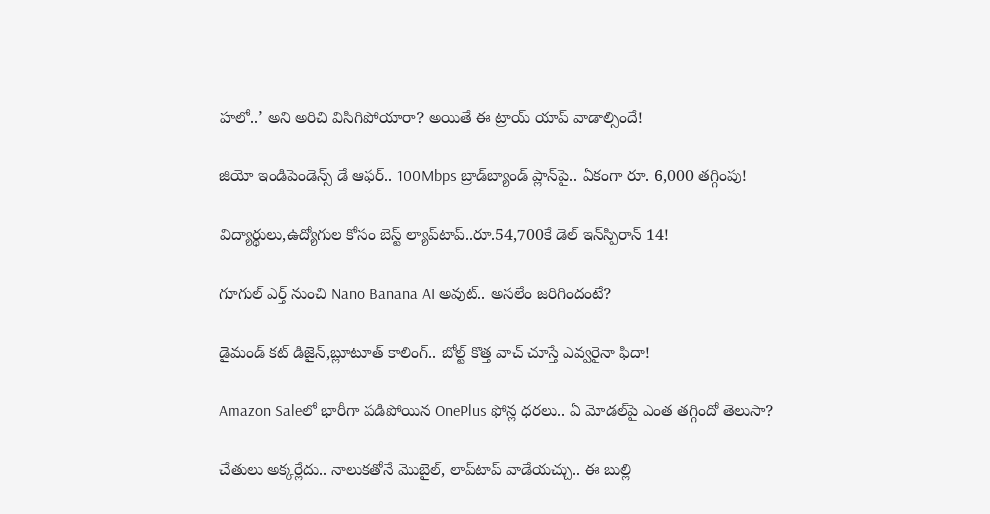హలో..’ అని అరిచి విసిగిపోయారా? అయితే ఈ ట్రాయ్ యాప్ వాడాల్సిందే!

జియో ఇండిపెండెన్స్ డే ఆఫర్.. 100Mbps బ్రాడ్‌బ్యాండ్ ప్లాన్‌పై.. ఏకంగా రూ. 6,000 తగ్గింపు!

విద్యార్థులు,ఉద్యోగుల కోసం బెస్ట్ ల్యాప్‌టాప్..రూ.54,700కే డెల్ ఇన్‌స్పిరాన్ 14!

గూగుల్ ఎర్త్ నుంచి Nano Banana AI అవుట్.. అసలేం జరిగిందంటే?

డైమండ్ కట్ డిజైన్,బ్లూటూత్ కాలింగ్.. బోల్ట్ కొత్త వాచ్ చూస్తే ఎవ్వరైనా ఫిదా!

Amazon Saleలో భారీగా పడిపోయిన OnePlus ఫోన్ల ధరలు.. ఏ మోడల్‌పై ఎంత తగ్గిందో తెలుసా?

చేతులు అక్కర్లేదు.. నాలుకతోనే మెుబైల్, లాప్‌టాప్ వాడేయచ్చు.. ఈ బుల్లి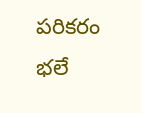పరికరం భలే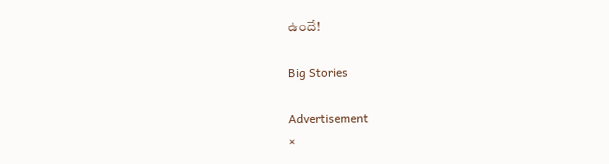ఉందే!

Big Stories

Advertisement
×